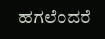ಹಗಲೆಂದರೆ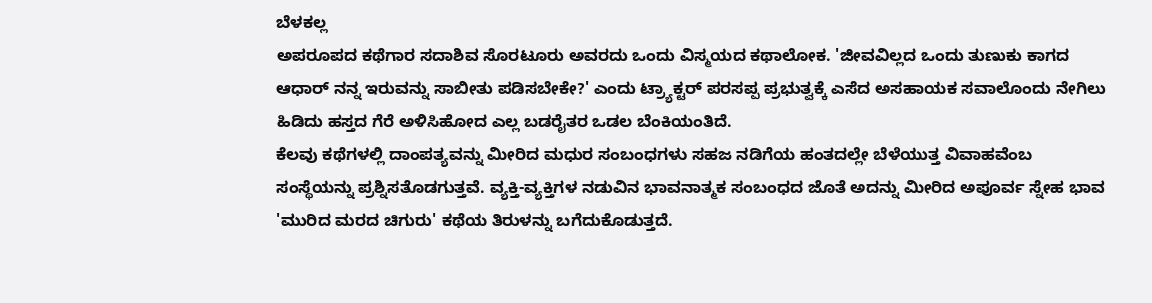ಬೆಳಕಲ್ಲ
ಅಪರೂಪದ ಕಥೆಗಾರ ಸದಾಶಿವ ಸೊರಟೂರು ಅವರದು ಒಂದು ವಿಸ್ಮಯದ ಕಥಾಲೋಕ. 'ಜೀವವಿಲ್ಲದ ಒಂದು ತುಣುಕು ಕಾಗದ ಆಧಾರ್ ನನ್ನ ಇರುವನ್ನು ಸಾಬೀತು ಪಡಿಸಬೇಕೇ?' ಎಂದು ಟ್ರ್ಯಾಕ್ಟರ್ ಪರಸಪ್ಪ ಪ್ರಭುತ್ವಕ್ಕೆ ಎಸೆದ ಅಸಹಾಯಕ ಸವಾಲೊಂದು ನೇಗಿಲು ಹಿಡಿದು ಹಸ್ತದ ಗೆರೆ ಅಳಿಸಿಹೋದ ಎಲ್ಲ ಬಡರೈತರ ಒಡಲ ಬೆಂಕಿಯಂತಿದೆ.
ಕೆಲವು ಕಥೆಗಳಲ್ಲಿ ದಾಂಪತ್ಯವನ್ನು ಮೀರಿದ ಮಧುರ ಸಂಬಂಧಗಳು ಸಹಜ ನಡಿಗೆಯ ಹಂತದಲ್ಲೇ ಬೆಳೆಯುತ್ತ ವಿವಾಹವೆಂಬ ಸಂಸ್ಥೆಯನ್ನು ಪ್ರಶ್ನಿಸತೊಡಗುತ್ತವೆ. ವ್ಯಕ್ತಿ-ವ್ಯಕ್ತಿಗಳ ನಡುವಿನ ಭಾವನಾತ್ಮಕ ಸಂಬಂಧದ ಜೊತೆ ಅದನ್ನು ಮೀರಿದ ಅಪೂರ್ವ ಸ್ನೇಹ ಭಾವ 'ಮುರಿದ ಮರದ ಚಿಗುರು' ಕಥೆಯ ತಿರುಳನ್ನು ಬಗೆದುಕೊಡುತ್ತದೆ.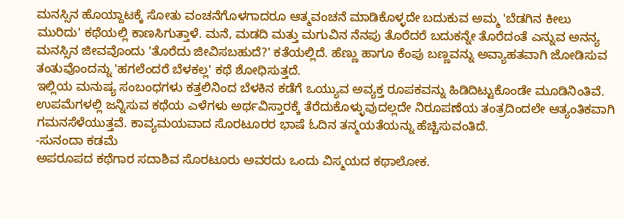ಮನಸ್ಸಿನ ಹೊಯ್ದಾಟಕ್ಕೆ ಸೋತು ವಂಚನೆಗೊಳಗಾದರೂ ಆತ್ಮವಂಚನೆ ಮಾಡಿಕೊಳ್ಳದೇ ಬದುಕುವ ಅಮ್ಮ 'ಬೆಡಗಿನ ಕೀಲು ಮುರಿದು' ಕಥೆಯಲ್ಲಿ ಕಾಣಸಿಗುತ್ತಾಳೆ. ಮನೆ, ಮಡದಿ ಮತ್ತು ಮಗುವಿನ ನೆನಪು ತೊರೆದರೆ ಬದುಕನ್ನೇ ತೊರೆದಂತೆ ಎನ್ನುವ ಅನನ್ಯ ಮನಸ್ಸಿನ ಜೀವವೊಂದು 'ತೊರೆದು ಜೀವಿಸಬಹುದೆ?' ಕತೆಯಲ್ಲಿದೆ. ಹೆಣ್ಣು ಹಾಗೂ ಕೆಂಪು ಬಣ್ಣವನ್ನು ಅವ್ಯಾಹತವಾಗಿ ಜೋಡಿಸುವ ತಂತುವೊಂದನ್ನು 'ಹಗಲೆಂದರೆ ಬೆಳಕಲ್ಲ' ಕಥೆ ಶೋಧಿಸುತ್ತದೆ.
ಇಲ್ಲಿಯ ಮನುಷ್ಯ ಸಂಬಂಧಗಳು ಕತ್ತಲಿನಿಂದ ಬೆಳಕಿನ ಕಡೆಗೆ ಒಯ್ಯುವ ಅವ್ಯಕ್ತ ರೂಪಕವನ್ನು ಹಿಡಿದಿಟ್ಟುಕೊಂಡೇ ಮೂಡಿನಿಂತಿವೆ. ಉಪಮೆಗಳಲ್ಲಿ ಜನ್ನಿಸುವ ಕಥೆಯ ಎಳೆಗಳು ಅರ್ಥವಿಸ್ತಾರಕ್ಕೆ ತೆರೆದುಕೊಳ್ಳುವುದಲ್ಲದೇ ನಿರೂಪಣೆಯ ತಂತ್ರದಿಂದಲೇ ಆತ್ಯಂತಿಕವಾಗಿ ಗಮನಸೆಳೆಯುತ್ತವೆ. ಕಾವ್ಯಮಯವಾದ ಸೊರಟೂರರ ಭಾಷೆ ಓದಿನ ತನ್ಮಯತೆಯನ್ನು ಹೆಚ್ಚಿಸುವಂತಿದೆ.
-ಸುನಂದಾ ಕಡಮೆ
ಅಪರೂಪದ ಕಥೆಗಾರ ಸದಾಶಿವ ಸೊರಟೂರು ಅವರದು ಒಂದು ವಿಸ್ಮಯದ ಕಥಾಲೋಕ.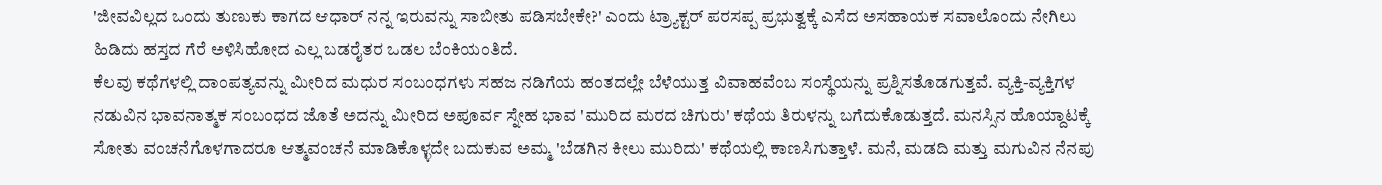'ಜೀವವಿಲ್ಲದ ಒಂದು ತುಣುಕು ಕಾಗದ ಆಧಾರ್ ನನ್ನ ಇರುವನ್ನು ಸಾಬೀತು ಪಡಿಸಬೇಕೇ?' ಎಂದು ಟ್ರ್ಯಾಕ್ಟರ್ ಪರಸಪ್ಪ ಪ್ರಭುತ್ವಕ್ಕೆ ಎಸೆದ ಅಸಹಾಯಕ ಸವಾಲೊಂದು ನೇಗಿಲು ಹಿಡಿದು ಹಸ್ತದ ಗೆರೆ ಅಳಿಸಿಹೋದ ಎಲ್ಲ ಬಡರೈತರ ಒಡಲ ಬೆಂಕಿಯಂತಿದೆ.
ಕೆಲವು ಕಥೆಗಳಲ್ಲಿ ದಾಂಪತ್ಯವನ್ನು ಮೀರಿದ ಮಧುರ ಸಂಬಂಧಗಳು ಸಹಜ ನಡಿಗೆಯ ಹಂತದಲ್ಲೇ ಬೆಳೆಯುತ್ತ ವಿವಾಹವೆಂಬ ಸಂಸ್ಥೆಯನ್ನು ಪ್ರಶ್ನಿಸತೊಡಗುತ್ತವೆ. ವ್ಯಕ್ತಿ-ವ್ಯಕ್ತಿಗಳ ನಡುವಿನ ಭಾವನಾತ್ಮಕ ಸಂಬಂಧದ ಜೊತೆ ಅದನ್ನು ಮೀರಿದ ಅಪೂರ್ವ ಸ್ನೇಹ ಭಾವ 'ಮುರಿದ ಮರದ ಚಿಗುರು' ಕಥೆಯ ತಿರುಳನ್ನು ಬಗೆದುಕೊಡುತ್ತದೆ. ಮನಸ್ಸಿನ ಹೊಯ್ದಾಟಕ್ಕೆ ಸೋತು ವಂಚನೆಗೊಳಗಾದರೂ ಆತ್ಮವಂಚನೆ ಮಾಡಿಕೊಳ್ಳದೇ ಬದುಕುವ ಅಮ್ಮ 'ಬೆಡಗಿನ ಕೀಲು ಮುರಿದು' ಕಥೆಯಲ್ಲಿ ಕಾಣಸಿಗುತ್ತಾಳೆ. ಮನೆ, ಮಡದಿ ಮತ್ತು ಮಗುವಿನ ನೆನಪು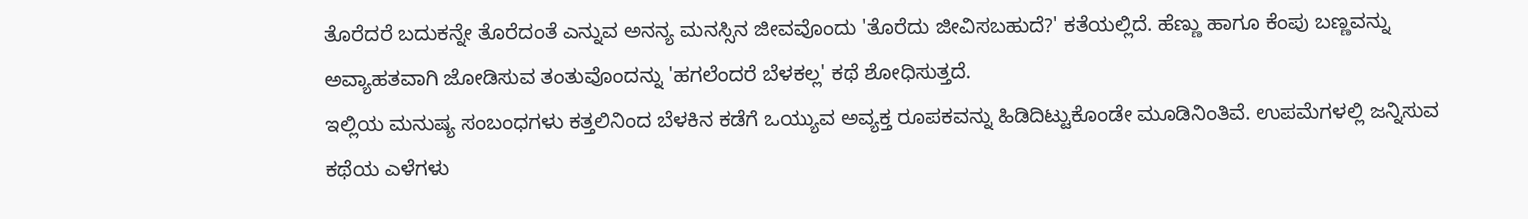ತೊರೆದರೆ ಬದುಕನ್ನೇ ತೊರೆದಂತೆ ಎನ್ನುವ ಅನನ್ಯ ಮನಸ್ಸಿನ ಜೀವವೊಂದು 'ತೊರೆದು ಜೀವಿಸಬಹುದೆ?' ಕತೆಯಲ್ಲಿದೆ. ಹೆಣ್ಣು ಹಾಗೂ ಕೆಂಪು ಬಣ್ಣವನ್ನು ಅವ್ಯಾಹತವಾಗಿ ಜೋಡಿಸುವ ತಂತುವೊಂದನ್ನು 'ಹಗಲೆಂದರೆ ಬೆಳಕಲ್ಲ' ಕಥೆ ಶೋಧಿಸುತ್ತದೆ.
ಇಲ್ಲಿಯ ಮನುಷ್ಯ ಸಂಬಂಧಗಳು ಕತ್ತಲಿನಿಂದ ಬೆಳಕಿನ ಕಡೆಗೆ ಒಯ್ಯುವ ಅವ್ಯಕ್ತ ರೂಪಕವನ್ನು ಹಿಡಿದಿಟ್ಟುಕೊಂಡೇ ಮೂಡಿನಿಂತಿವೆ. ಉಪಮೆಗಳಲ್ಲಿ ಜನ್ನಿಸುವ ಕಥೆಯ ಎಳೆಗಳು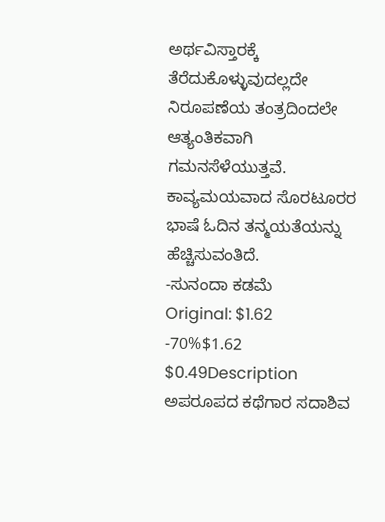ಅರ್ಥವಿಸ್ತಾರಕ್ಕೆ ತೆರೆದುಕೊಳ್ಳುವುದಲ್ಲದೇ ನಿರೂಪಣೆಯ ತಂತ್ರದಿಂದಲೇ ಆತ್ಯಂತಿಕವಾಗಿ ಗಮನಸೆಳೆಯುತ್ತವೆ. ಕಾವ್ಯಮಯವಾದ ಸೊರಟೂರರ ಭಾಷೆ ಓದಿನ ತನ್ಮಯತೆಯನ್ನು ಹೆಚ್ಚಿಸುವಂತಿದೆ.
-ಸುನಂದಾ ಕಡಮೆ
Original: $1.62
-70%$1.62
$0.49Description
ಅಪರೂಪದ ಕಥೆಗಾರ ಸದಾಶಿವ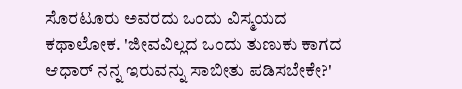ಸೊರಟೂರು ಅವರದು ಒಂದು ವಿಸ್ಮಯದ ಕಥಾಲೋಕ. 'ಜೀವವಿಲ್ಲದ ಒಂದು ತುಣುಕು ಕಾಗದ ಆಧಾರ್ ನನ್ನ ಇರುವನ್ನು ಸಾಬೀತು ಪಡಿಸಬೇಕೇ?'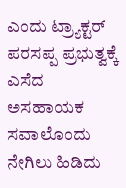ಎಂದು ಟ್ರ್ಯಾಕ್ಟರ್ ಪರಸಪ್ಪ ಪ್ರಭುತ್ವಕ್ಕೆ ಎಸೆದ ಅಸಹಾಯಕ ಸವಾಲೊಂದು ನೇಗಿಲು ಹಿಡಿದು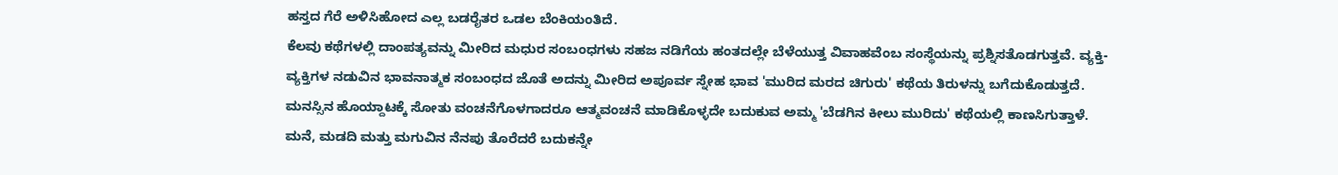ಹಸ್ತದ ಗೆರೆ ಅಳಿಸಿಹೋದ ಎಲ್ಲ ಬಡರೈತರ ಒಡಲ ಬೆಂಕಿಯಂತಿದೆ.
ಕೆಲವು ಕಥೆಗಳಲ್ಲಿ ದಾಂಪತ್ಯವನ್ನು ಮೀರಿದ ಮಧುರ ಸಂಬಂಧಗಳು ಸಹಜ ನಡಿಗೆಯ ಹಂತದಲ್ಲೇ ಬೆಳೆಯುತ್ತ ವಿವಾಹವೆಂಬ ಸಂಸ್ಥೆಯನ್ನು ಪ್ರಶ್ನಿಸತೊಡಗುತ್ತವೆ. ವ್ಯಕ್ತಿ-ವ್ಯಕ್ತಿಗಳ ನಡುವಿನ ಭಾವನಾತ್ಮಕ ಸಂಬಂಧದ ಜೊತೆ ಅದನ್ನು ಮೀರಿದ ಅಪೂರ್ವ ಸ್ನೇಹ ಭಾವ 'ಮುರಿದ ಮರದ ಚಿಗುರು' ಕಥೆಯ ತಿರುಳನ್ನು ಬಗೆದುಕೊಡುತ್ತದೆ. ಮನಸ್ಸಿನ ಹೊಯ್ದಾಟಕ್ಕೆ ಸೋತು ವಂಚನೆಗೊಳಗಾದರೂ ಆತ್ಮವಂಚನೆ ಮಾಡಿಕೊಳ್ಳದೇ ಬದುಕುವ ಅಮ್ಮ 'ಬೆಡಗಿನ ಕೀಲು ಮುರಿದು' ಕಥೆಯಲ್ಲಿ ಕಾಣಸಿಗುತ್ತಾಳೆ. ಮನೆ, ಮಡದಿ ಮತ್ತು ಮಗುವಿನ ನೆನಪು ತೊರೆದರೆ ಬದುಕನ್ನೇ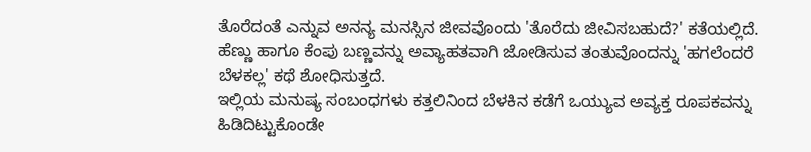ತೊರೆದಂತೆ ಎನ್ನುವ ಅನನ್ಯ ಮನಸ್ಸಿನ ಜೀವವೊಂದು 'ತೊರೆದು ಜೀವಿಸಬಹುದೆ?' ಕತೆಯಲ್ಲಿದೆ. ಹೆಣ್ಣು ಹಾಗೂ ಕೆಂಪು ಬಣ್ಣವನ್ನು ಅವ್ಯಾಹತವಾಗಿ ಜೋಡಿಸುವ ತಂತುವೊಂದನ್ನು 'ಹಗಲೆಂದರೆ ಬೆಳಕಲ್ಲ' ಕಥೆ ಶೋಧಿಸುತ್ತದೆ.
ಇಲ್ಲಿಯ ಮನುಷ್ಯ ಸಂಬಂಧಗಳು ಕತ್ತಲಿನಿಂದ ಬೆಳಕಿನ ಕಡೆಗೆ ಒಯ್ಯುವ ಅವ್ಯಕ್ತ ರೂಪಕವನ್ನು ಹಿಡಿದಿಟ್ಟುಕೊಂಡೇ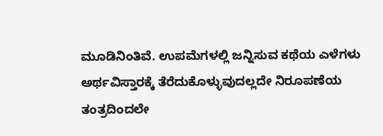ಮೂಡಿನಿಂತಿವೆ. ಉಪಮೆಗಳಲ್ಲಿ ಜನ್ನಿಸುವ ಕಥೆಯ ಎಳೆಗಳು ಅರ್ಥವಿಸ್ತಾರಕ್ಕೆ ತೆರೆದುಕೊಳ್ಳುವುದಲ್ಲದೇ ನಿರೂಪಣೆಯ ತಂತ್ರದಿಂದಲೇ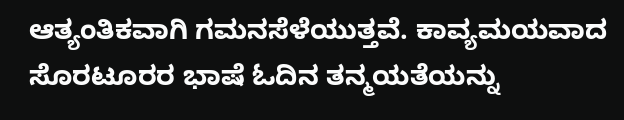ಆತ್ಯಂತಿಕವಾಗಿ ಗಮನಸೆಳೆಯುತ್ತವೆ. ಕಾವ್ಯಮಯವಾದ ಸೊರಟೂರರ ಭಾಷೆ ಓದಿನ ತನ್ಮಯತೆಯನ್ನು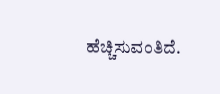ಹೆಚ್ಚಿಸುವಂತಿದೆ.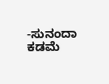-ಸುನಂದಾ ಕಡಮೆ